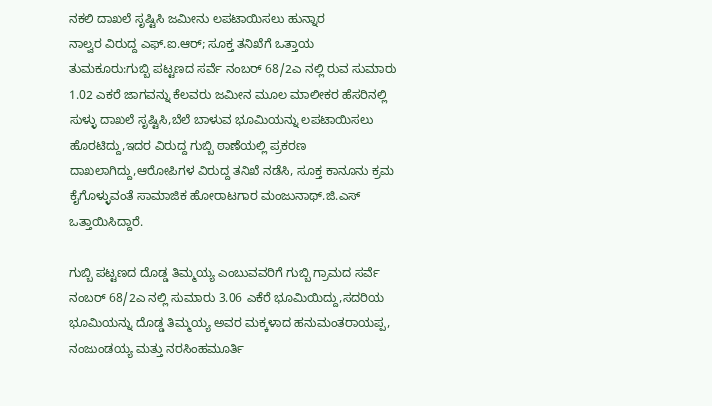ನಕಲಿ ದಾಖಲೆ ಸೃಷ್ಟಿಸಿ ಜಮೀನು ಲಪಟಾಯಿಸಲು ಹುನ್ನಾರ
ನಾಲ್ವರ ವಿರುದ್ದ ಎಫ್.ಐ.ಆರ್; ಸೂಕ್ತ ತನಿಖೆಗೆ ಒತ್ತಾಯ
ತುಮಕೂರು:ಗುಬ್ಬಿ ಪಟ್ಟಣದ ಸರ್ವೆ ನಂಬರ್ 68/2ಎ ನಲ್ಲಿ ರುವ ಸುಮಾರು 1.02 ಎಕರೆ ಜಾಗವನ್ನು ಕೆಲವರು ಜಮೀನ ಮೂಲ ಮಾಲೀಕರ ಹೆಸರಿನಲ್ಲಿ ಸುಳ್ಳು ದಾಖಲೆ ಸೃಷ್ಟಿಸಿ,ಬೆಲೆ ಬಾಳುವ ಭೂಮಿಯನ್ನು ಲಪಟಾಯಿಸಲು ಹೊರಟಿದ್ದು,ಇದರ ವಿರುದ್ದ ಗುಬ್ಬಿ ಠಾಣೆಯಲ್ಲಿ ಪ್ರಕರಣ ದಾಖಲಾಗಿದ್ದು,ಆರೋಪಿಗಳ ವಿರುದ್ದ ತನಿಖೆ ನಡೆಸಿ, ಸೂಕ್ತ ಕಾನೂನು ಕ್ರಮ ಕೈಗೊಳ್ಳುವಂತೆ ಸಾಮಾಜಿಕ ಹೋರಾಟಗಾರ ಮಂಜುನಾಥ್.ಜಿ.ಎಸ್ ಒತ್ತಾಯಿಸಿದ್ದಾರೆ.

ಗುಬ್ಬಿ ಪಟ್ಟಣದ ದೊಡ್ಡ ತಿಮ್ಮಯ್ಯ ಎಂಬುವವರಿಗೆ ಗುಬ್ಬಿ ಗ್ರಾಮದ ಸರ್ವೆ ನಂಬರ್ 68/2ಎ ನಲ್ಲಿ ಸುಮಾರು 3.06 ಎಕೆರೆ ಭೂಮಿಯಿದ್ದು,ಸದರಿಯ ಭೂಮಿಯನ್ನು ದೊಡ್ಡ ತಿಮ್ಮಯ್ಯ ಅವರ ಮಕ್ಕಳಾದ ಹನುಮಂತರಾಯಪ್ಪ, ನಂಜುಂಡಯ್ಯ ಮತ್ತು ನರಸಿಂಹಮೂರ್ತಿ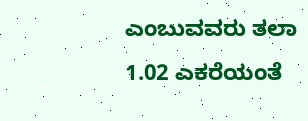ಎಂಬುವವರು ತಲಾ 1.02 ಎಕರೆಯಂತೆ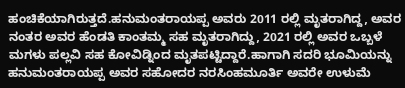ಹಂಚಿಕೆಯಾಗಿರುತ್ತದೆ.ಹನುಮಂತರಾಯಪ್ಪ ಅವರು 2011 ರಲ್ಲಿ ಮೃತರಾಗಿದ್ದ, ಅವರ ನಂತರ ಅವರ ಹೆಂಡತಿ ಕಾಂತಮ್ಮ ಸಹ ಮೃತರಾಗಿದ್ದು, 2021 ರಲ್ಲಿ ಅವರ ಒಬ್ಬಳೆ ಮಗಳು ಪಲ್ಲವಿ ಸಹ ಕೋವಿಡ್ನಿಂದ ಮೃತಪಟ್ಟಿದ್ದಾರೆ.ಹಾಗಾಗಿ ಸದರಿ ಭೂಮಿಯನ್ನು ಹನುಮಂತರಾಯಪ್ಪ ಅವರ ಸಹೋದರ ನರಸಿಂಹಮೂರ್ತಿ ಅವರೇ ಉಳುಮೆ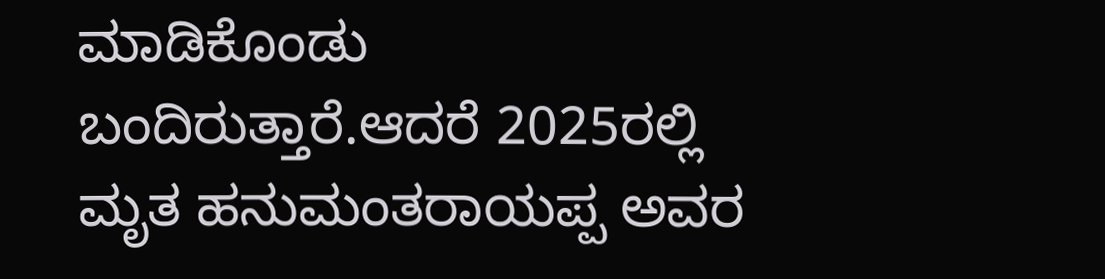ಮಾಡಿಕೊಂಡು ಬಂದಿರುತ್ತಾರೆ.ಆದರೆ 2025ರಲ್ಲಿ ಮೃತ ಹನುಮಂತರಾಯಪ್ಪ ಅವರ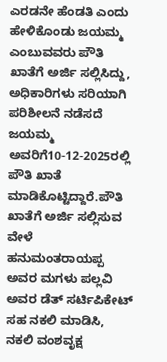ಎರಡನೇ ಹೆಂಡತಿ ಎಂದು ಹೇಳಿಕೊಂಡು ಜಯಮ್ಮ ಎಂಬುವವರು ಪೌತಿ ಖಾತೆಗೆ ಅರ್ಜಿ ಸಲ್ಲಿಸಿದ್ದು, ಅಧಿಕಾರಿಗಳು ಸರಿಯಾಗಿ ಪರಿಶೀಲನೆ ನಡೆಸದೆ ಜಯಮ್ಮ ಅವರಿಗೆ10-12-2025ರಲ್ಲಿ ಪೌತಿ ಖಾತೆ ಮಾಡಿಕೊಟ್ಟಿದ್ದಾರೆ.ಪೌತಿ ಖಾತೆಗೆ ಅರ್ಜಿ ಸಲ್ಲಿಸುವ ವೇಳೆ ಹನುಮಂತರಾಯಪ್ಪ ಅವರ ಮಗಳು ಪಲ್ಲವಿ ಅವರ ಡೆತ್ ಸರ್ಟಿಪಿಕೇಟ್ ಸಹ ನಕಲಿ ಮಾಡಿಸಿ, ನಕಲಿ ವಂಶವೃಕ್ಷ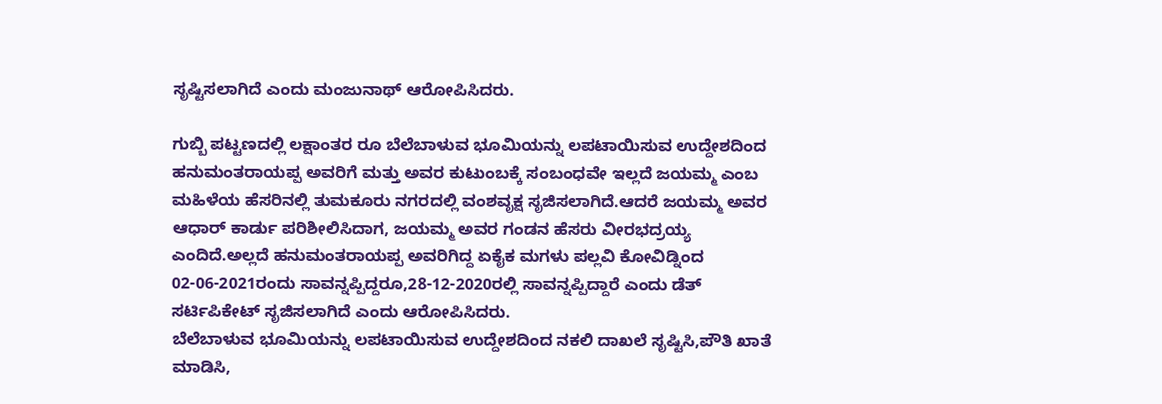ಸೃಷ್ಟಿಸಲಾಗಿದೆ ಎಂದು ಮಂಜುನಾಥ್ ಆರೋಪಿಸಿದರು.

ಗುಬ್ಬಿ ಪಟ್ಟಣದಲ್ಲಿ ಲಕ್ಷಾಂತರ ರೂ ಬೆಲೆಬಾಳುವ ಭೂಮಿಯನ್ನು ಲಪಟಾಯಿಸುವ ಉದ್ದೇಶದಿಂದ ಹನುಮಂತರಾಯಪ್ಪ ಅವರಿಗೆ ಮತ್ತು ಅವರ ಕುಟುಂಬಕ್ಕೆ ಸಂಬಂಧವೇ ಇಲ್ಲದೆ ಜಯಮ್ಮ ಎಂಬ ಮಹಿಳೆಯ ಹೆಸರಿನಲ್ಲಿ ತುಮಕೂರು ನಗರದಲ್ಲಿ ವಂಶವೃಕ್ಷ ಸೃಜಿಸಲಾಗಿದೆ.ಆದರೆ ಜಯಮ್ಮ ಅವರ ಆಧಾರ್ ಕಾರ್ಡು ಪರಿಶೀಲಿಸಿದಾಗ, ಜಯಮ್ಮ ಅವರ ಗಂಡನ ಹೆಸರು ವೀರಭದ್ರಯ್ಯ ಎಂದಿದೆ.ಅಲ್ಲದೆ ಹನುಮಂತರಾಯಪ್ಪ ಅವರಿಗಿದ್ದ ಏಕೈಕ ಮಗಳು ಪಲ್ಲವಿ ಕೋವಿಡ್ನಿಂದ 02-06-2021ರಂದು ಸಾವನ್ನಪ್ಪಿದ್ದರೂ,28-12-2020ರಲ್ಲಿ ಸಾವನ್ನಪ್ಪಿದ್ದಾರೆ ಎಂದು ಡೆತ್ ಸರ್ಟಿಪಿಕೇಟ್ ಸೃಜಿಸಲಾಗಿದೆ ಎಂದು ಆರೋಪಿಸಿದರು.
ಬೆಲೆಬಾಳುವ ಭೂಮಿಯನ್ನು ಲಪಟಾಯಿಸುವ ಉದ್ದೇಶದಿಂದ ನಕಲಿ ದಾಖಲೆ ಸೃಷ್ಟಿಸಿ,ಪೌತಿ ಖಾತೆ ಮಾಡಿಸಿ,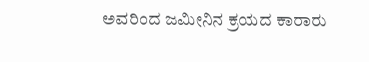ಅವರಿಂದ ಜಮೀನಿನ ಕ್ರಯದ ಕಾರಾರು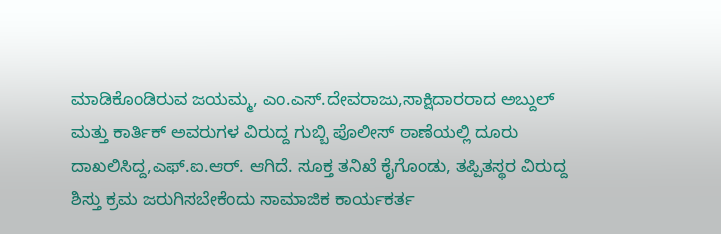ಮಾಡಿಕೊಂಡಿರುವ ಜಯಮ್ಮ, ಎಂ.ಎಸ್.ದೇವರಾಜು,ಸಾಕ್ಷಿದಾರರಾದ ಅಬ್ದುಲ್ ಮತ್ತು ಕಾರ್ತಿಕ್ ಅವರುಗಳ ವಿರುದ್ದ ಗುಬ್ಬಿ ಪೊಲೀಸ್ ಠಾಣೆಯಲ್ಲಿ ದೂರು ದಾಖಲಿಸಿದ್ದ,ಎಫ್.ಐ.ಆರ್. ಆಗಿದೆ. ಸೂಕ್ತ ತನಿಖೆ ಕೈಗೊಂಡು, ತಪ್ಪಿತಸ್ಥರ ವಿರುದ್ದ ಶಿಸ್ತು ಕ್ರಮ ಜರುಗಿಸಬೇಕೆಂದು ಸಾಮಾಜಿಕ ಕಾರ್ಯಕರ್ತ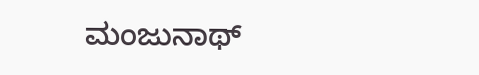ಮಂಜುನಾಥ್